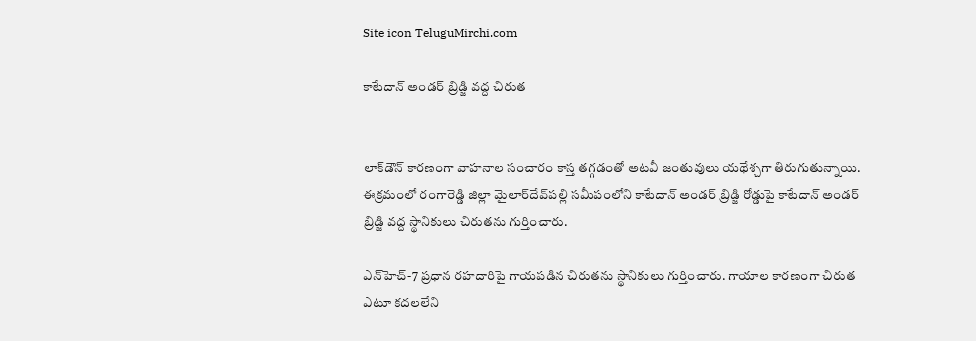Site icon TeluguMirchi.com

కాటేదాన్‌ అండర్‌ బ్రిడ్జి వద్ద చిరుత


లాక్‌డౌన్‌ కారణంగా వాహనాల సంచారం కాస్త తగ్గడంతో అటవీ జంతువులు యథేశ్చగా తిరుగుతున్నాయి. ఈక్రమంలో రంగారెడ్డి జిల్లా మైలార్‌దేవ్‌పల్లి సమీపంలోని కాటేదాన్‌ అండర్‌ బ్రిడ్జి రోడ్డుపై కాటేదాన్‌ అండర్‌ బ్రిడ్జి వద్ద స్థానికులు చిరుతను గుర్తించారు.

ఎన్‌హెచ్‌-7 ప్రధాన రహదారిపై గాయపడిన చిరుతను స్థానికులు గుర్తించారు. గాయాల కారణంగా చిరుత ఎటూ కదలలేని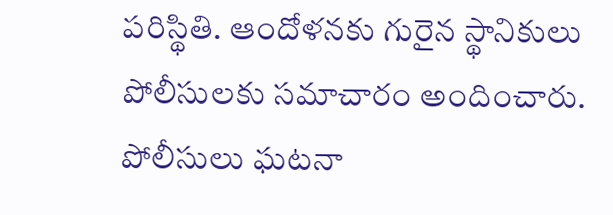పరిస్థితి. ఆందోళనకు గురైన స్థానికులు పోలీసులకు సమాచారం అందించారు. పోలీసులు ఘటనా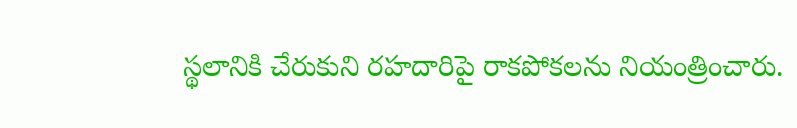స్థలానికి చేరుకుని రహదారిపై రాకపోకలను నియంత్రించారు.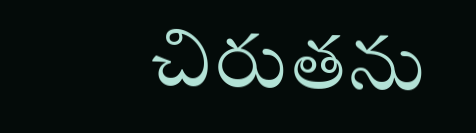చిరుతను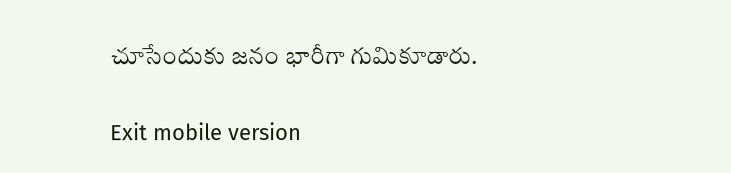చూసేందుకు జనం భారీగా గుమికూడారు.

Exit mobile version